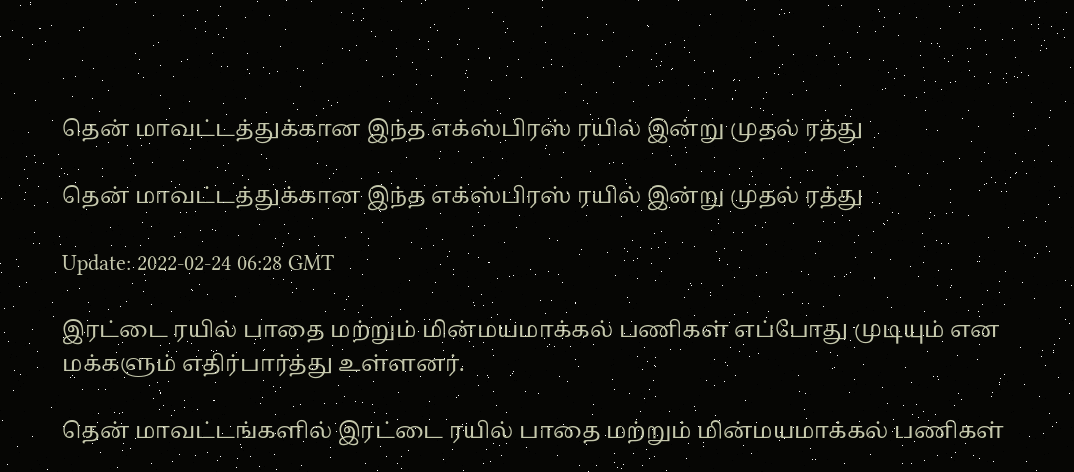தென் மாவட்டத்துக்கான இந்த எக்ஸ்பிரஸ் ரயில் இன்று முதல் ரத்து

தென் மாவட்டத்துக்கான இந்த எக்ஸ்பிரஸ் ரயில் இன்று முதல் ரத்து

Update: 2022-02-24 06:28 GMT

இரட்டை ரயில் பாதை மற்றும் மின்மயமாக்கல் பணிகள் எப்போது முடியும் என மக்களும் எதிர்பார்த்து உள்ளனர்.

தென் மாவட்டங்களில் இரட்டை ரயில் பாதை மற்றும் மின்மயமாக்கல் பணிகள்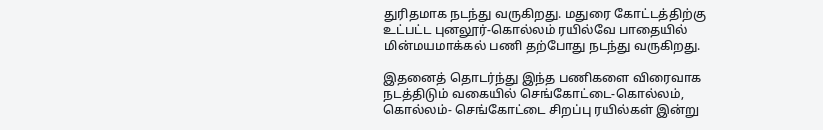துரிதமாக நடந்து வருகிறது. மதுரை கோட்டத்திற்கு உட்பட்ட புனலூர்-கொல்லம் ரயில்வே பாதையில் மின்மயமாக்கல் பணி தற்போது நடந்து வருகிறது.

இதனைத் தொடர்ந்து இந்த பணிகளை விரைவாக நடத்திடும் வகையில் செங்கோட்டை-கொல்லம், கொல்லம்- செங்கோட்டை சிறப்பு ரயில்கள் இன்று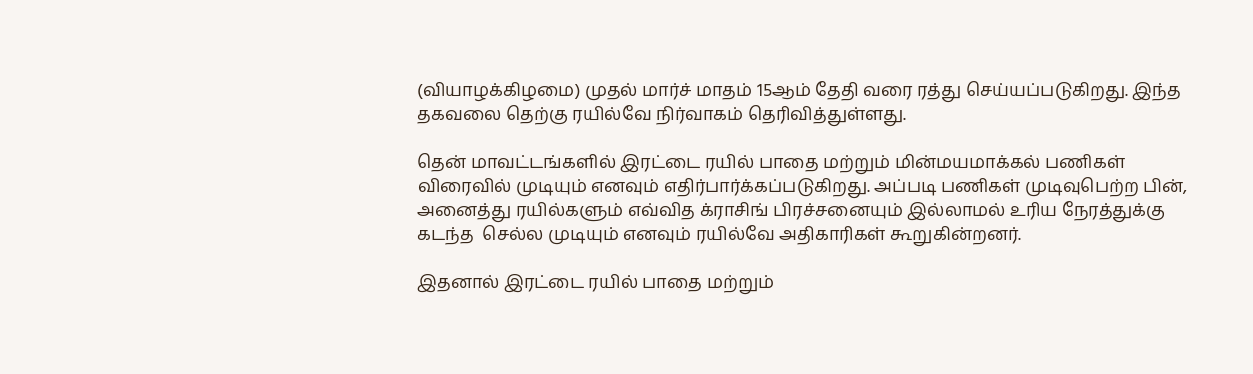(வியாழக்கிழமை) முதல் மார்ச் மாதம் 15ஆம் தேதி வரை ரத்து செய்யப்படுகிறது. இந்த தகவலை தெற்கு ரயில்வே நிர்வாகம் தெரிவித்துள்ளது.

தென் மாவட்டங்களில் இரட்டை ரயில் பாதை மற்றும் மின்மயமாக்கல் பணிகள் விரைவில் முடியும் எனவும் எதிர்பார்க்கப்படுகிறது. அப்படி பணிகள் முடிவுபெற்ற பின், அனைத்து ரயில்களும் எவ்வித க்ராசிங் பிரச்சனையும் இல்லாமல் உரிய நேரத்துக்கு கடந்த  செல்ல முடியும் எனவும் ரயில்வே அதிகாரிகள் கூறுகின்றனர்.

இதனால் இரட்டை ரயில் பாதை மற்றும்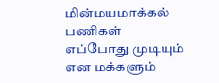மின்மயமாக்கல் பணிகள் எப்போது முடியும் என மக்களும்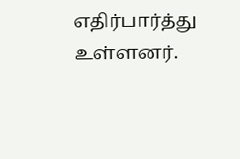எதிர்பார்த்து உள்ளனர்.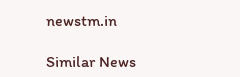newstm.in

Similar News